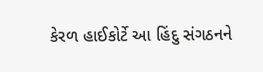કેરળ હાઈકોર્ટે આ હિંદુ સંગઠનને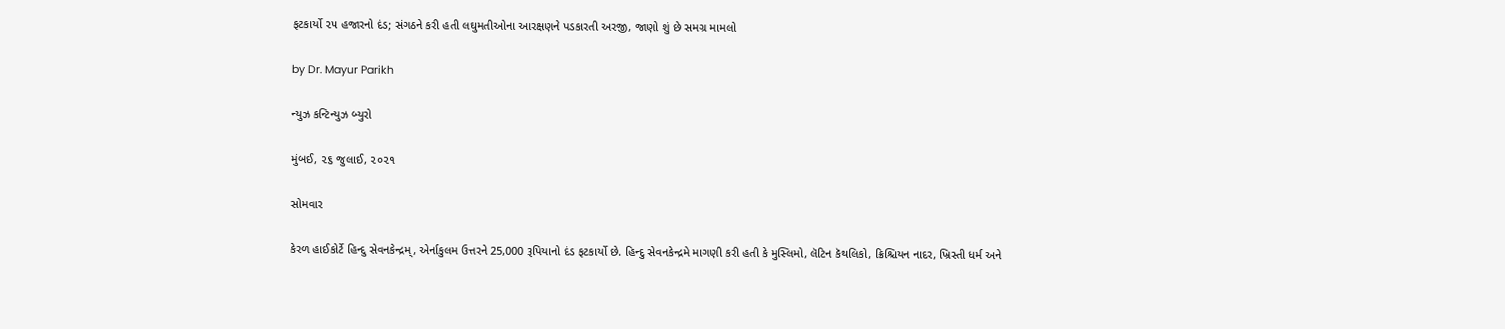ફટકાર્યો ૨૫ હજારનો દંડ; સંગઠને કરી હતી લઘુમતીઓના આરક્ષણને પડકારતી અરજી, જાણો શું છે સમગ્ર મામલો

by Dr. Mayur Parikh

ન્યુઝ કન્ટિન્યુઝ બ્યુરો

મુંબઈ, ૨૬ જુલાઈ, ૨૦૨૧

સોમવાર

કેરળ હાઈકોર્ટે હિન્દુ સેવનકેન્દ્રમ્, એર્નાકુલમ ઉત્તરને 25,000 રૂપિયાનો દંડ ફટકાર્યો છે. હિન્દુ સેવનકેન્દ્રમે માગણી કરી હતી કે મુસ્લિમો, લૅટિન કૅથલિકો, ક્રિશ્ચિયન નાદર, ખ્રિસ્તી ધર્મ અને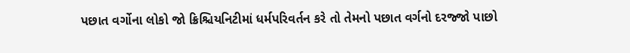પછાત વર્ગોના લોકો જો ક્રિશ્ચિયનિટીમાં ધર્મપરિવર્તન કરે તો તેમનો પછાત વર્ગનો દરજ્જો પાછો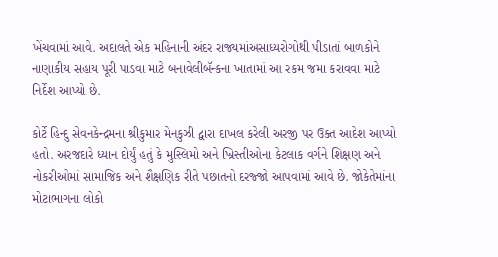ખેંચવામાં આવે. અદાલતે એક મહિનાની અંદર રાજ્યમાંઅસાધ્યરોગોથી પીડાતાં બાળકોને નાણાકીય સહાય પૂરી પાડવા માટે બનાવેલીબૅન્કના ખાતામાં આ રકમ જમા કરાવવા માટે નિર્દેશ આપ્યો છે.

કોર્ટે હિન્દુ સેવનકેન્દ્રમના શ્રીકુમાર મેનકુઝી દ્વારા દાખલ કરેલી અરજી પર ઉક્ત આદેશ આપ્યો હતો. અરજદારે ધ્યાન દોર્યું હતું કે મુસ્લિમો અને ખ્રિસ્તીઓના કેટલાક વર્ગને શિક્ષણ અને નોકરીઓમાં સામાજિક અને શૈક્ષણિક રીતે પછાતનો દરજ્જો આપવામાં આવે છે. જોકેતેમાંના મોટાભાગના લોકો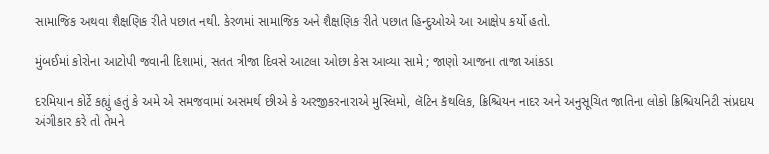સામાજિક અથવા શૈક્ષણિક રીતે પછાત નથી. કેરળમાં સામાજિક અને શૈક્ષણિક રીતે પછાત હિન્દુઓએ આ આક્ષેપ કર્યો હતો.

મુંબઈમાં કોરોના આટોપી જવાની દિશામાં, સતત ત્રીજા દિવસે આટલા ઓછા કેસ આવ્યા સામે ; જાણો આજના તાજા આંકડા

દરમિયાન કોર્ટે કહ્યું હતું કે અમે એ સમજવામાં અસમર્થ છીએ કે અરજીકરનારાએ મુસ્લિમો, લૅટિન કૅથલિક, ક્રિશ્ચિયન નાદર અને અનુસૂચિત જાતિના લોકો ક્રિશ્ચિયનિટી સંપ્રદાય અંગીકાર કરે તો તેમને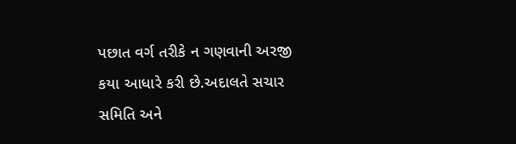પછાત વર્ગ તરીકે ન ગણવાની અરજી કયા આધારે કરી છે.અદાલતે સચાર સમિતિ અને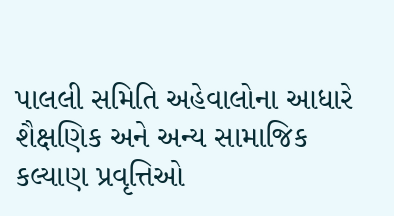પાલલી સમિતિ અહેવાલોના આધારે શૈક્ષણિક અને અન્ય સામાજિક કલ્યાણ પ્રવૃત્તિઓ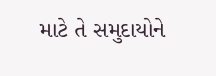માટે તે સમુદાયોને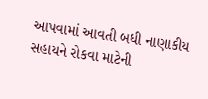આપવામાં આવતી બધી નાણાકીય સહાયને રોકવા માટેની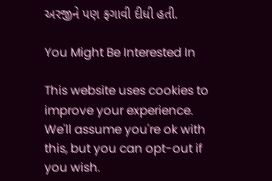અરજીને પણ ફગાવી દીધી હતી.

You Might Be Interested In

This website uses cookies to improve your experience. We'll assume you're ok with this, but you can opt-out if you wish.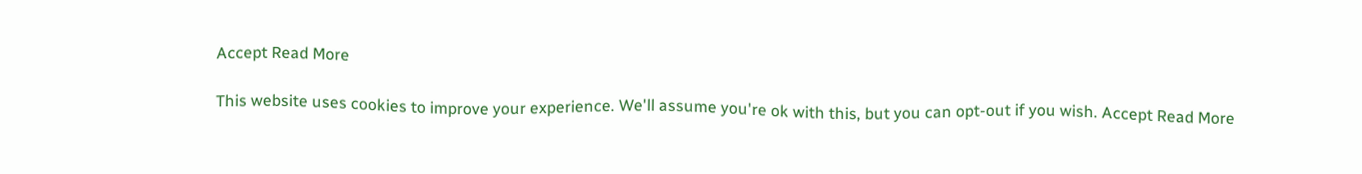Accept Read More

This website uses cookies to improve your experience. We'll assume you're ok with this, but you can opt-out if you wish. Accept Read More